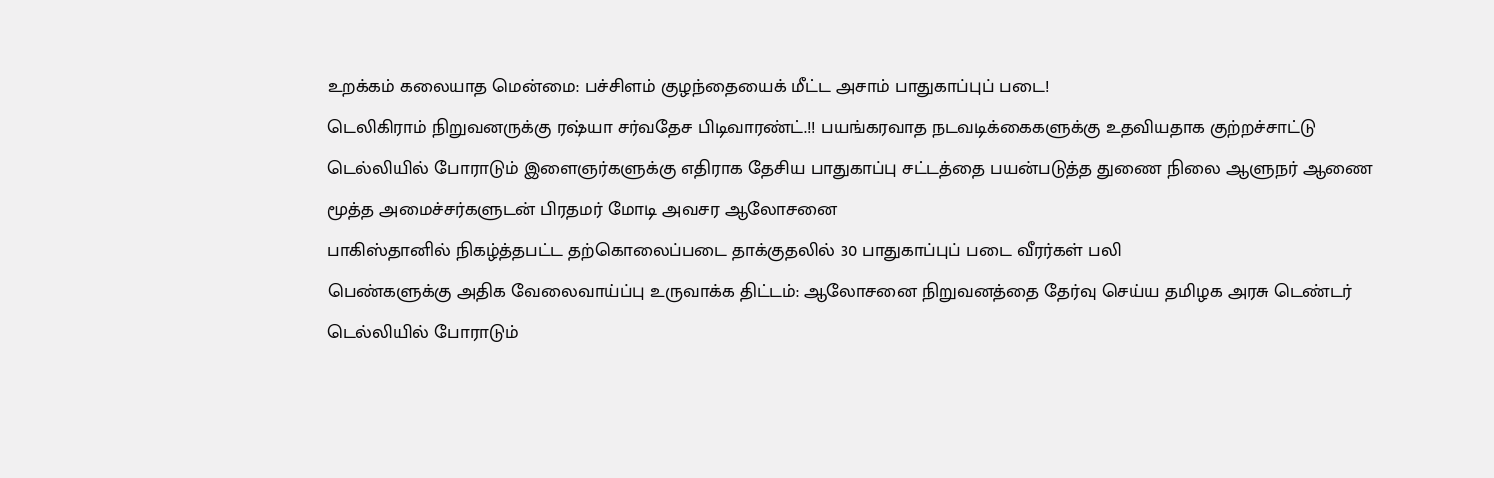உறக்கம் கலையாத மென்மை: பச்சிளம் குழந்தையைக் மீட்ட அசாம் பாதுகாப்புப் படை!
டெலிகிராம் நிறுவனருக்கு ரஷ்யா சர்வதேச பிடிவாரண்ட்.!! பயங்கரவாத நடவடிக்கைகளுக்கு உதவியதாக குற்றச்சாட்டு
டெல்லியில் போராடும் இளைஞர்களுக்கு எதிராக தேசிய பாதுகாப்பு சட்டத்தை பயன்படுத்த துணை நிலை ஆளுநர் ஆணை
மூத்த அமைச்சர்களுடன் பிரதமர் மோடி அவசர ஆலோசனை
பாகிஸ்தானில் நிகழ்த்தபட்ட தற்கொலைப்படை தாக்குதலில் 30 பாதுகாப்புப் படை வீரர்கள் பலி
பெண்களுக்கு அதிக வேலைவாய்ப்பு உருவாக்க திட்டம்: ஆலோசனை நிறுவனத்தை தேர்வு செய்ய தமிழக அரசு டெண்டர்
டெல்லியில் போராடும்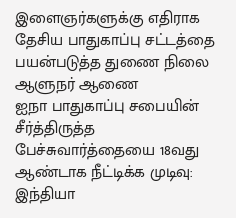இளைஞர்களுக்கு எதிராக தேசிய பாதுகாப்பு சட்டத்தை பயன்படுத்த துணை நிலை ஆளுநர் ஆணை
ஐநா பாதுகாப்பு சபையின் சீர்த்திருத்த பேச்சுவார்த்தையை 18வது ஆண்டாக நீட்டிக்க முடிவு: இந்தியா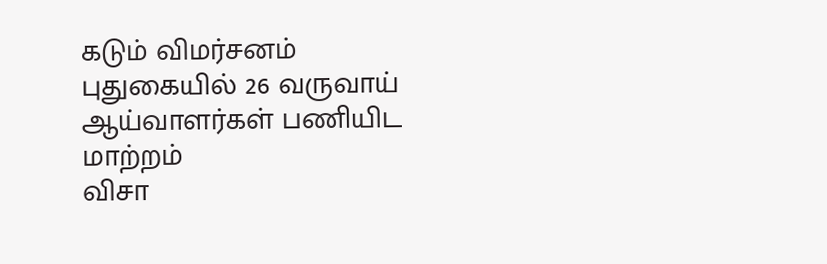கடும் விமர்சனம்
புதுகையில் 26 வருவாய் ஆய்வாளர்கள் பணியிட மாற்றம்
விசா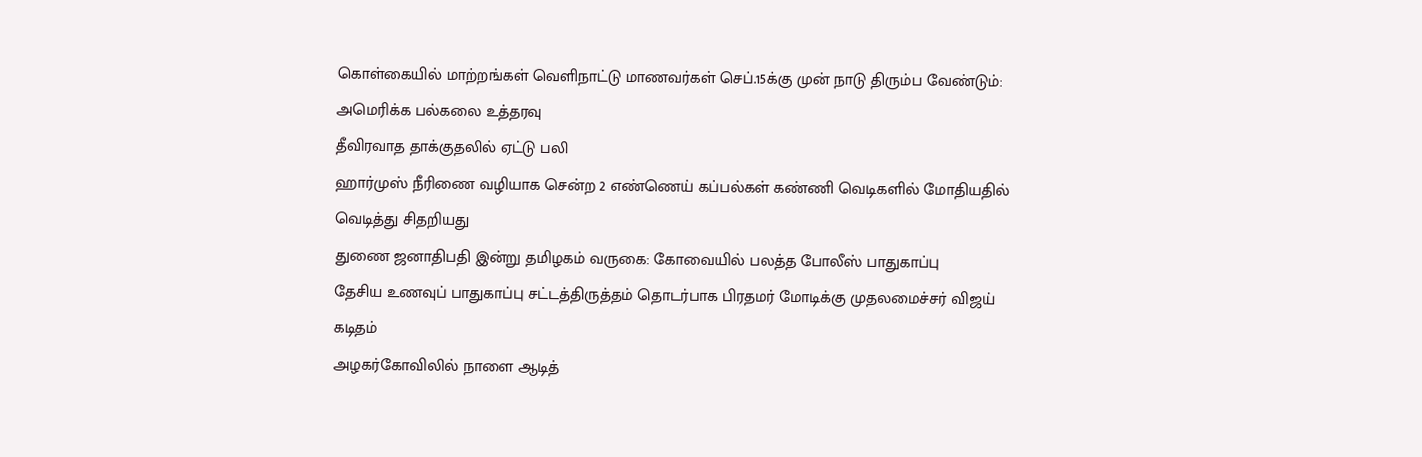கொள்கையில் மாற்றங்கள் வெளிநாட்டு மாணவர்கள் செப்.15க்கு முன் நாடு திரும்ப வேண்டும்: அமெரிக்க பல்கலை உத்தரவு
தீவிரவாத தாக்குதலில் ஏட்டு பலி
ஹார்முஸ் நீரிணை வழியாக சென்ற 2 எண்ணெய் கப்பல்கள் கண்ணி வெடிகளில் மோதியதில் வெடித்து சிதறியது
துணை ஜனாதிபதி இன்று தமிழகம் வருகை: கோவையில் பலத்த போலீஸ் பாதுகாப்பு
தேசிய உணவுப் பாதுகாப்பு சட்டத்திருத்தம் தொடர்பாக பிரதமர் மோடிக்கு முதலமைச்சர் விஜய் கடிதம்
அழகர்கோவிலில் நாளை ஆடித்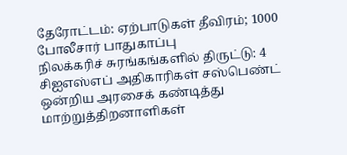தேரோட்டம்: ஏற்பாடுகள் தீவிரம்; 1000 போலீசார் பாதுகாப்பு
நிலக்கரிச் சுரங்கங்களில் திருட்டு: 4 சிஐஎஸ்எப் அதிகாரிகள் சஸ்பெண்ட்
ஒன்றிய அரசைக் கண்டித்து மாற்றுத்திறனாளிகள்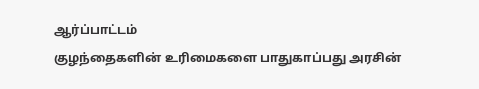ஆர்ப்பாட்டம்
குழந்தைகளின் உரிமைகளை பாதுகாப்பது அரசின்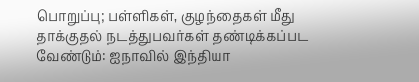பொறுப்பு; பள்ளிகள், குழந்தைகள் மீது தாக்குதல் நடத்துபவர்கள் தண்டிக்கப்பட வேண்டும்: ஐநாவில் இந்தியா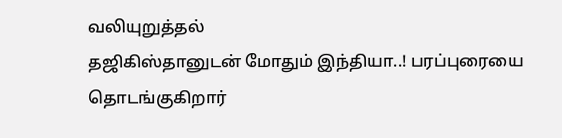வலியுறுத்தல்
தஜிகிஸ்தானுடன் மோதும் இந்தியா..! பரப்புரையை தொடங்குகிறார்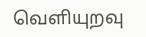வெளியுறவு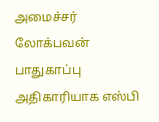அமைச்சர்
லோக்பவன் பாதுகாப்பு அதிகாரியாக எஸ்பி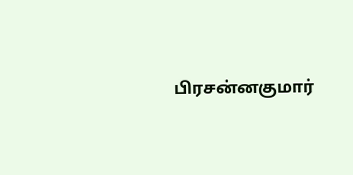பிரசன்னகுமார்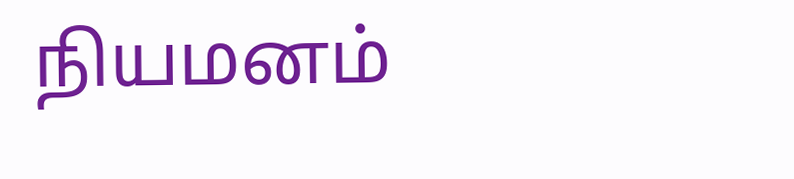நியமனம்